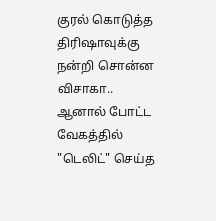குரல் கொடுத்த திரிஷாவுக்கு நன்றி சொன்ன விசாகா.. ஆனால் போட்ட வேகத்தில் "டெலிட்" செய்த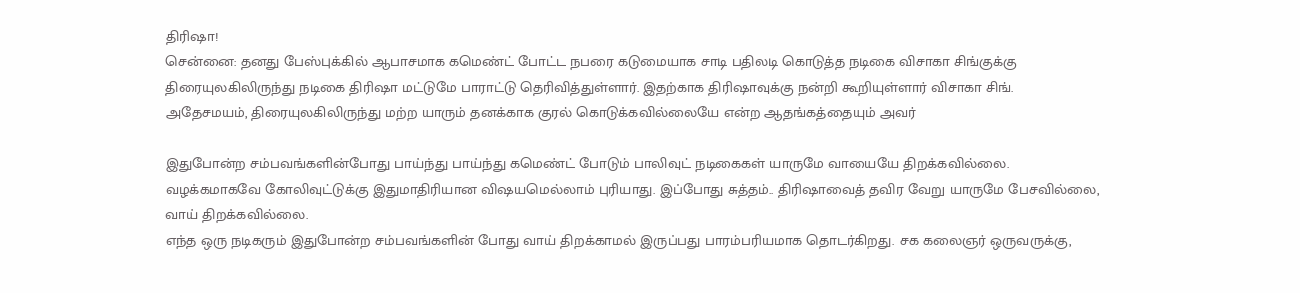திரிஷா!
சென்னை: தனது பேஸ்புக்கில் ஆபாசமாக கமெண்ட் போட்ட நபரை கடுமையாக சாடி பதிலடி கொடுத்த நடிகை விசாகா சிங்குக்கு திரையுலகிலிருந்து நடிகை திரிஷா மட்டுமே பாராட்டு தெரிவித்துள்ளார். இதற்காக திரிஷாவுக்கு நன்றி கூறியுள்ளார் விசாகா சிங்.
அதேசமயம், திரையுலகிலிருந்து மற்ற யாரும் தனக்காக குரல் கொடுக்கவில்லையே என்ற ஆதங்கத்தையும் அவர்

இதுபோன்ற சம்பவங்களின்போது பாய்ந்து பாய்ந்து கமெண்ட் போடும் பாலிவுட் நடிகைகள் யாருமே வாயையே திறக்கவில்லை. வழக்கமாகவே கோலிவுட்டுக்கு இதுமாதிரியான விஷயமெல்லாம் புரியாது. இப்போது சுத்தம்.. திரிஷாவைத் தவிர வேறு யாருமே பேசவில்லை, வாய் திறக்கவில்லை.
எந்த ஒரு நடிகரும் இதுபோன்ற சம்பவங்களின் போது வாய் திறக்காமல் இருப்பது பாரம்பரியமாக தொடர்கிறது. சக கலைஞர் ஒருவருக்கு,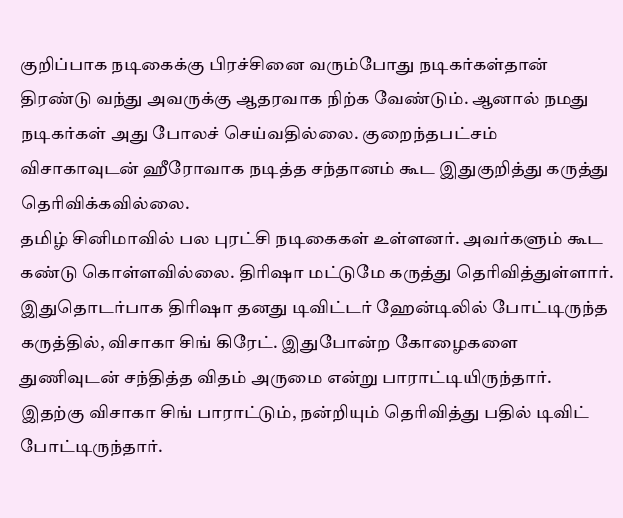குறிப்பாக நடிகைக்கு பிரச்சினை வரும்போது நடிகர்கள்தான் திரண்டு வந்து அவருக்கு ஆதரவாக நிற்க வேண்டும். ஆனால் நமது நடிகர்கள் அது போலச் செய்வதில்லை. குறைந்தபட்சம் விசாகாவுடன் ஹீரோவாக நடித்த சந்தானம் கூட இதுகுறித்து கருத்து தெரிவிக்கவில்லை.
தமிழ் சினிமாவில் பல புரட்சி நடிகைகள் உள்ளனர். அவர்களும் கூட கண்டு கொள்ளவில்லை. திரிஷா மட்டுமே கருத்து தெரிவித்துள்ளார். இதுதொடர்பாக திரிஷா தனது டிவிட்டர் ஹேன்டிலில் போட்டிருந்த கருத்தில், விசாகா சிங் கிரேட். இதுபோன்ற கோழைகளை துணிவுடன் சந்தித்த விதம் அருமை என்று பாராட்டியிருந்தார்.
இதற்கு விசாகா சிங் பாராட்டும், நன்றியும் தெரிவித்து பதில் டிவிட் போட்டிருந்தார்.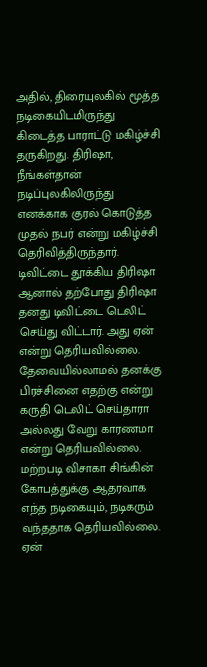அதில், திரையுலகில் மூத்த நடிகையிடமிருந்து கிடைத்த பாராட்டு மகிழ்ச்சி தருகிறது. திரிஷா, நீங்கள்தான் நடிப்புலகிலிருந்து எனக்காக குரல் கொடுத்த முதல் நபர் என்று மகிழ்ச்சி தெரிவித்திருந்தார்.
டிவிட்டை தூக்கிய திரிஷா
ஆனால் தற்போது திரிஷா தனது டிவிட்டை டெலிட் செய்து விட்டார். அது ஏன் என்று தெரியவில்லை. தேவையில்லாமல் தனக்கு பிரச்சினை எதற்கு என்று கருதி டெலிட் செய்தாரா அல்லது வேறு காரணமா என்று தெரியவில்லை.
மற்றபடி விசாகா சிங்கின் கோபத்துக்கு ஆதரவாக எந்த நடிகையும், நடிகரும் வந்ததாக தெரியவில்லை. ஏன்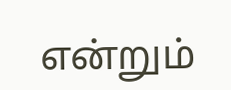என்றும்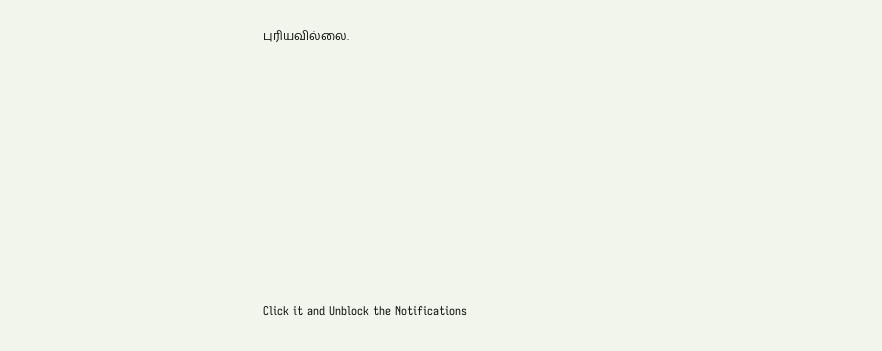புரியவில்லை.












Click it and Unblock the Notifications